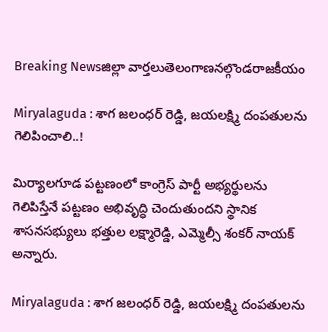Breaking Newsజిల్లా వార్తలుతెలంగాణనల్గొండరాజకీయం

Miryalaguda : శాగ జలంధర్ రెడ్డి, జయలక్ష్మి దంపతులను గెలిపించాలి..!

మిర్యాలగూడ పట్టణంలో కాంగ్రెస్ పార్టీ అభ్యర్థులను గెలిపిస్తేనే పట్టణం అభివృద్ధి చెందుతుందని స్థానిక శాసనసభ్యులు భత్తుల లక్ష్మారెడ్డి, ఎమ్మెల్సీ శంకర్ నాయక్ అన్నారు.

Miryalaguda : శాగ జలంధర్ రెడ్డి, జయలక్ష్మి దంపతులను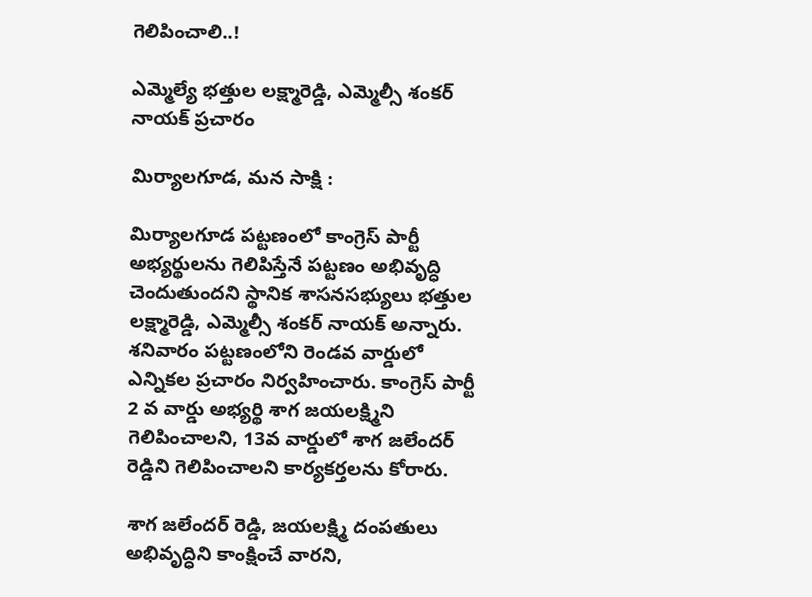గెలిపించాలి..!

ఎమ్మెల్యే భత్తుల లక్ష్మారెడ్డి, ఎమ్మెల్సీ శంకర్ నాయక్ ప్రచారం

మిర్యాలగూడ, మన సాక్షి :

మిర్యాలగూడ పట్టణంలో కాంగ్రెస్ పార్టీ అభ్యర్థులను గెలిపిస్తేనే పట్టణం అభివృద్ధి చెందుతుందని స్థానిక శాసనసభ్యులు భత్తుల లక్ష్మారెడ్డి, ఎమ్మెల్సీ శంకర్ నాయక్ అన్నారు. శనివారం పట్టణంలోని రెండవ వార్డులో ఎన్నికల ప్రచారం నిర్వహించారు. కాంగ్రెస్ పార్టీ 2 వ వార్డు అభ్యర్థి శాగ జయలక్ష్మిని గెలిపించాలని, 13వ వార్డులో శాగ జలేందర్ రెడ్డిని గెలిపించాలని కార్యకర్తలను కోరారు.

శాగ జలేందర్ రెడ్డి, జయలక్ష్మి దంపతులు అభివృద్ధిని కాంక్షించే వారని,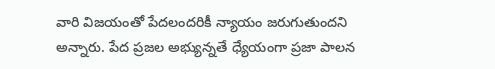వారి విజయంతో పేదలందరికీ న్యాయం జరుగుతుందని అన్నారు. పేద ప్రజల అభ్యున్నతే ధ్యేయంగా ప్రజా పాలన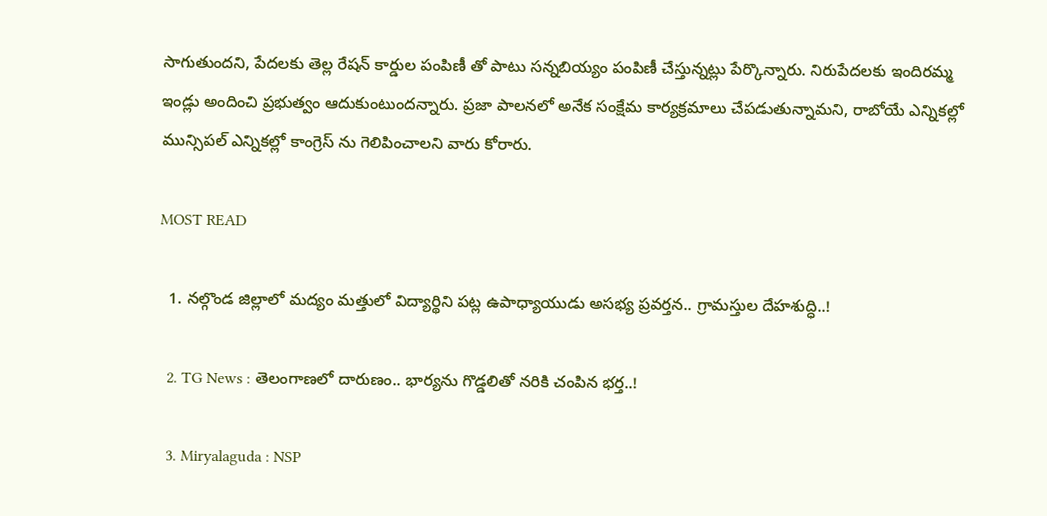సాగుతుందని, పేదలకు తెల్ల రేషన్ కార్డుల పంపిణీ తో పాటు సన్నబియ్యం పంపిణీ చేస్తున్నట్లు పేర్కొన్నారు. నిరుపేదలకు ఇందిరమ్మ ఇండ్లు అందించి ప్రభుత్వం ఆదుకుంటుందన్నారు. ప్రజా పాలనలో అనేక సంక్షేమ కార్యక్రమాలు చేపడుతున్నామని, రాబోయే ఎన్నికల్లో మున్సిపల్ ఎన్నికల్లో కాంగ్రెస్ ను గెలిపించాలని వారు కోరారు.

MOST READ

  1. నల్గొండ జిల్లాలో మద్యం మత్తులో విద్యార్థిని పట్ల ఉపాధ్యాయుడు అసభ్య ప్రవర్తన.. గ్రామస్తుల దేహశుద్ధి..!

  2. TG News : తెలంగాణలో దారుణం.. భార్యను గొడ్డలితో నరికి చంపిన భర్త..!

  3. Miryalaguda : NSP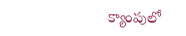క్యాంపులో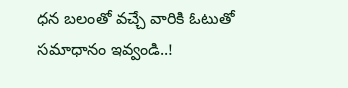ధన బలంతో వచ్చే వారికి ఓటుతో సమాధానం ఇవ్వండి..!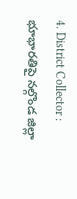4. District Collector : భూభారతిపై నల్గొండ జిల్లా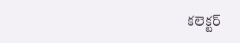కలెక్టర్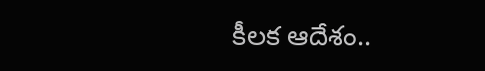కీలక ఆదేశం..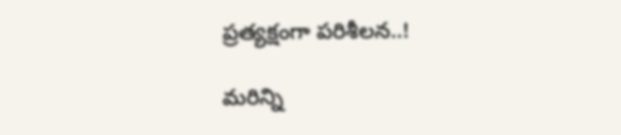ప్రత్యక్షంగా పరిశీలన..!

మరిన్ని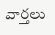వార్తలు